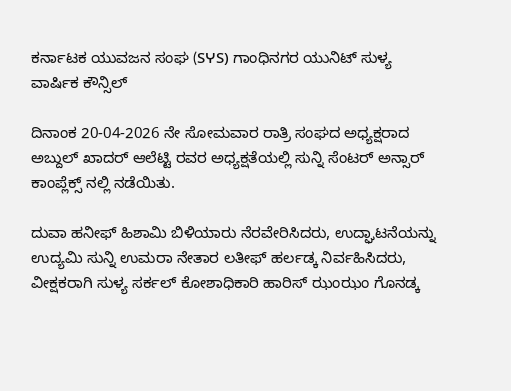ಕರ್ನಾಟಕ ಯುವಜನ ಸಂಘ (SჄS) ಗಾಂಧಿನಗರ ಯುನಿಟ್ ಸುಳ್ಯ ವಾರ್ಷಿಕ ಕೌನ್ಸಿಲ್

ದಿನಾಂಕ 20-04-2026 ನೇ ಸೋಮವಾರ ರಾತ್ರಿ ಸಂಘದ ಅಧ್ಯಕ್ಷರಾದ ಅಬ್ದುಲ್ ಖಾದರ್ ಆಲೆಟ್ಟಿ ರವರ ಅಧ್ಯಕ್ಷತೆಯಲ್ಲಿ ಸುನ್ನಿ ಸೆಂಟರ್ ಅನ್ಸಾರ್ ಕಾಂಪ್ಲೆಕ್ಸ್ ನಲ್ಲಿ ನಡೆಯಿತು.

ದುವಾ ಹನೀಫ್ ಹಿಶಾಮಿ ಬಿಳಿಯಾರು ನೆರವೇರಿಸಿದರು, ಉದ್ಘಾಟನೆಯನ್ನು ಉದ್ಯಮಿ ಸುನ್ನಿ ಉಮರಾ ನೇತಾರ ಲತೀಫ್ ಹರ್ಲಡ್ಕ ನಿರ್ವಹಿಸಿದರು, ವೀಕ್ಷಕರಾಗಿ ಸುಳ್ಯ ಸರ್ಕಲ್ ಕೋಶಾಧಿಕಾರಿ ಹಾರಿಸ್ ಝಂಝಂ ಗೊನಡ್ಕ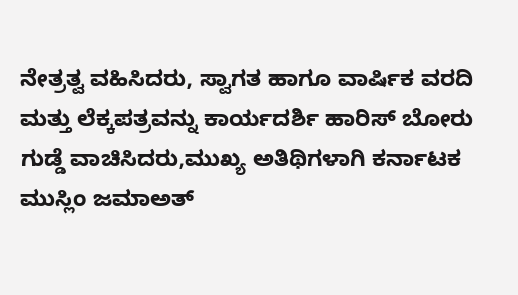ನೇತ್ರತ್ವ ವಹಿಸಿದರು, ಸ್ವಾಗತ ಹಾಗೂ ವಾರ್ಷಿಕ ವರದಿ ಮತ್ತು ಲೆಕ್ಕಪತ್ರವನ್ನು ಕಾರ್ಯದರ್ಶಿ ಹಾರಿಸ್ ಬೋರು ಗುಡ್ಡೆ ವಾಚಿಸಿದರು,ಮುಖ್ಯ ಅತಿಥಿಗಳಾಗಿ ಕರ್ನಾಟಕ ಮುಸ್ಲಿಂ ಜಮಾಅತ್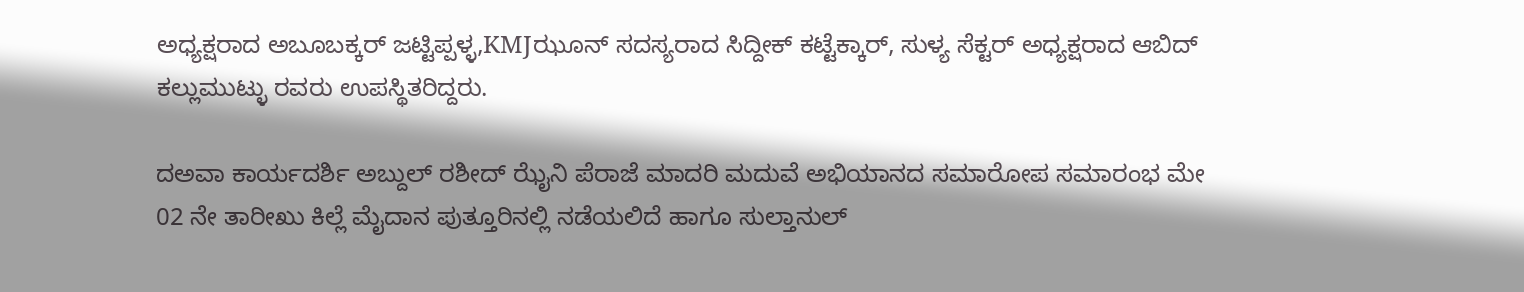ಅಧ್ಯಕ್ಷರಾದ ಅಬೂಬಕ್ಕರ್ ಜಟ್ಟಿಪ್ಪಳ್ಳ,KMJಝೂನ್ ಸದಸ್ಯರಾದ ಸಿದ್ದೀಕ್ ಕಟ್ಟೆಕ್ಕಾರ್, ಸುಳ್ಯ ಸೆಕ್ಟರ್ ಅಧ್ಯಕ್ಷರಾದ ಆಬಿದ್ ಕಲ್ಲುಮುಟ್ಳು ರವರು ಉಪಸ್ಥಿತರಿದ್ದರು.

ದಅವಾ ಕಾರ್ಯದರ್ಶಿ ಅಬ್ದುಲ್ ರಶೀದ್ ಝೈನಿ ಪೆರಾಜೆ ಮಾದರಿ ಮದುವೆ ಅಭಿಯಾನದ ಸಮಾರೋಪ ಸಮಾರಂಭ ಮೇ 02 ನೇ ತಾರೀಖು ಕಿಲ್ಲೆ ಮೈದಾನ ಪುತ್ತೂರಿನಲ್ಲಿ ನಡೆಯಲಿದೆ ಹಾಗೂ ಸುಲ್ತಾನುಲ್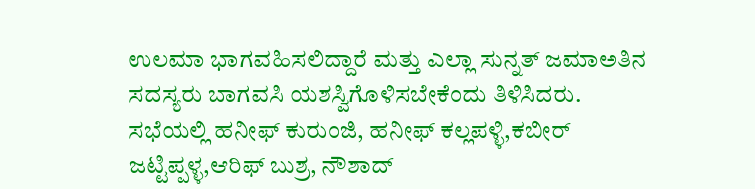ಉಲಮಾ ಭಾಗವಹಿಸಲಿದ್ದಾರೆ ಮತ್ತು ಎಲ್ಲಾ ಸುನ್ನತ್ ಜಮಾಅತಿನ ಸದಸ್ಯರು ಬಾಗವಸಿ ಯಶಸ್ವಿಗೊಳಿಸಬೇಕೆಂದು ತಿಳಿಸಿದರು.
ಸಭೆಯಲ್ಲಿ ಹನೀಫ್ ಕುರುಂಜಿ, ಹನೀಫ್ ಕಲ್ಲಪಳ್ಳಿ,ಕಬೀರ್ ಜಟ್ಟಿಪ್ಪಳ್ಳ,ಆರಿಫ್ ಬುಶ್ರ, ನೌಶಾದ್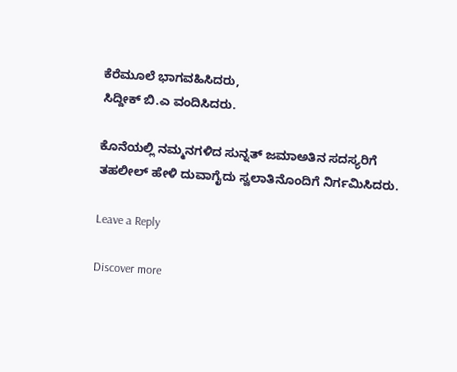ಕೆರೆಮೂಲೆ ಭಾಗವಹಿಸಿದರು,
ಸಿದ್ದೀಕ್ ಬಿ.ಎ ವಂದಿಸಿದರು.

ಕೊನೆಯಲ್ಲಿ ನಮ್ಮನಗಳಿದ ಸುನ್ನತ್ ಜಮಾಅತಿನ ಸದಸ್ಯರಿಗೆ ತಹಲೀಲ್ ಹೇಳಿ ದುವಾಗೈದು ಸ್ವಲಾತಿನೊಂದಿಗೆ ನಿರ್ಗಮಿಸಿದರು.

Leave a Reply

Discover more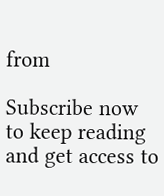from

Subscribe now to keep reading and get access to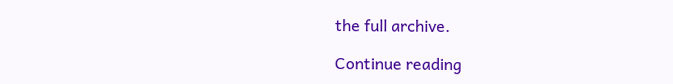the full archive.

Continue reading